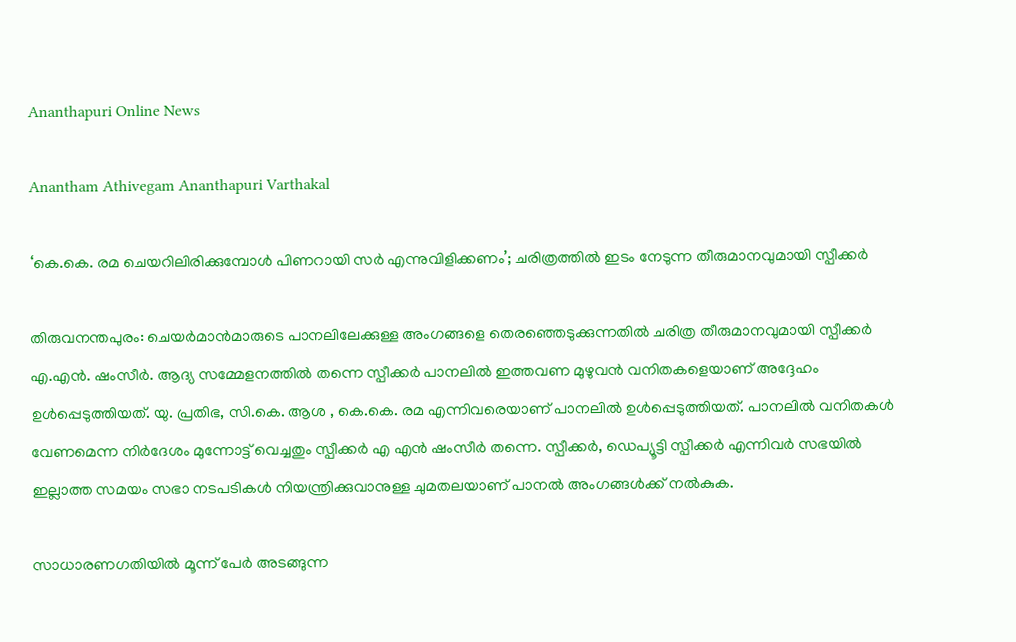Ananthapuri Online News

Anantham Athivegam Ananthapuri Varthakal

‘കെ.കെ. രമ ചെയറിലിരിക്കുമ്പോള്‍ പിണറായി സര്‍ എന്നുവിളിക്കണം’; ചരിത്രത്തില്‍ ഇടം നേടുന്ന തീരുമാനവുമായി സ്പീക്കര്‍

തിരുവനന്തപുരം: ചെയര്‍മാന്‍മാരുടെ പാനലിലേക്കുള്ള അംഗങ്ങളെ തെരഞ്ഞെടുക്കുന്നതില്‍ ചരിത്ര തീരുമാനവുമായി സ്പീക്കര്‍ എ.എന്‍. ഷംസീര്‍. ആദ്യ സമ്മേളനത്തില്‍ തന്നെ സ്പീക്കര്‍ പാനലില്‍ ഇത്തവണ മുഴുവന്‍ വനിതകളെയാണ് അദ്ദേഹം ഉള്‍പ്പെടുത്തിയത്. യു. പ്രതിഭ, സി.കെ. ആശ , കെ.കെ. രമ എന്നിവരെയാണ് പാനലില്‍ ഉള്‍പ്പെടുത്തിയത്. പാനലില്‍ വനിതകള്‍ വേണമെന്ന നിര്‍ദേശം മുന്നോട്ട് വെച്ചതും സ്പീക്കര്‍ എ എന്‍ ഷംസീര്‍ തന്നെ. സ്പീക്കര്‍, ഡെപ്യൂട്ടി സ്പീക്കര്‍ എന്നിവര്‍ സഭയില്‍ ഇല്ലാത്ത സമയം സഭാ നടപടികള്‍ നിയന്ത്രിക്കുവാനുള്ള ചുമതലയാണ് പാനല്‍ അംഗങ്ങള്‍ക്ക് നല്‍കുക.

സാധാരണഗതിയില്‍ മൂന്ന് പേര്‍ അടങ്ങുന്ന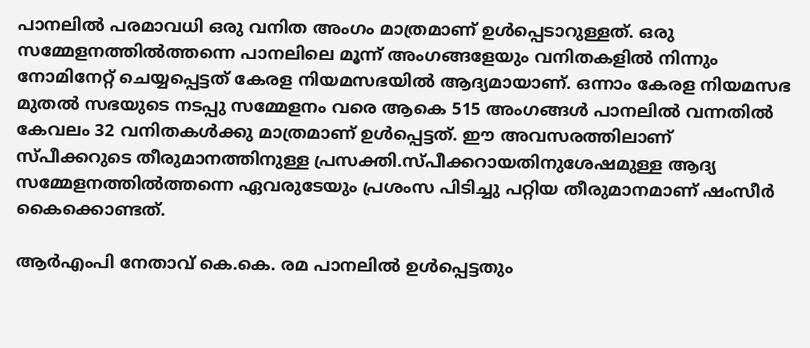പാനലില്‍ പരമാവധി ഒരു വനിത അംഗം മാത്രമാണ് ഉള്‍പ്പെടാറുള്ളത്. ഒരു സമ്മേളനത്തില്‍ത്തന്നെ പാനലിലെ മൂന്ന് അംഗങ്ങളേയും വനിതകളില്‍ നിന്നും നോമിനേറ്റ് ചെയ്യപ്പെട്ടത് കേരള നിയമസഭയില്‍ ആദ്യമായാണ്. ഒന്നാം കേരള നിയമസഭ മുതല്‍ സഭയുടെ നടപ്പു സമ്മേളനം വരെ ആകെ 515 അംഗങ്ങള്‍ പാനലില്‍ വന്നതില്‍ കേവലം 32 വനിതകള്‍ക്കു മാത്രമാണ് ഉള്‍പ്പെട്ടത്. ഈ അവസരത്തിലാണ് സ്പീക്കറുടെ തീരുമാനത്തിനുള്ള പ്രസക്തി.സ്പീക്കറായതിനുശേഷമുള്ള ആദ്യ സമ്മേളനത്തില്‍ത്തന്നെ ഏവരുടേയും പ്രശംസ പിടിച്ചു പറ്റിയ തീരുമാനമാണ് ഷംസീര്‍ കൈക്കൊണ്ടത്.

ആര്‍എംപി നേതാവ് കെ.കെ. രമ പാനലില്‍ ഉള്‍പ്പെട്ടതും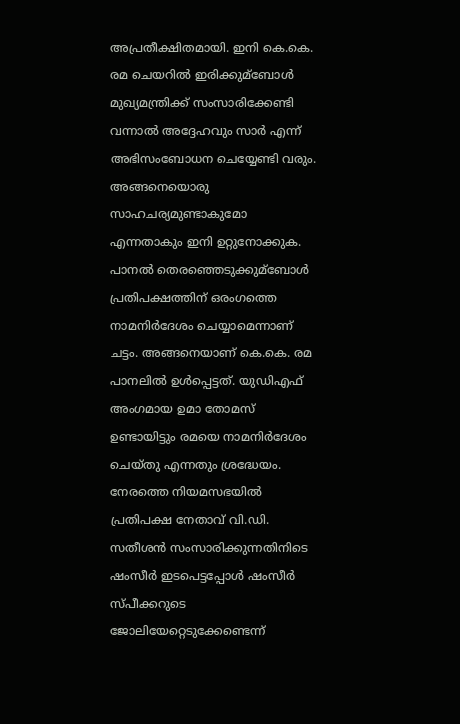അപ്രതീക്ഷിതമായി. ഇനി കെ.കെ. രമ ചെയറില്‍ ഇരിക്കുമ്ബോള്‍ മുഖ്യമന്ത്രിക്ക് സംസാരിക്കേണ്ടി വന്നാല്‍ അദ്ദേഹവും സാര്‍ എന്ന് അഭിസംബോധന ചെയ്യേണ്ടി വരും. അങ്ങനെയൊരു സാഹചര്യമുണ്ടാകുമോ എന്നതാകും ഇനി ഉറ്റുനോക്കുക. പാനല്‍ തെരഞ്ഞെടുക്കുമ്ബോള്‍ പ്രതിപക്ഷത്തിന് ഒരംഗത്തെ നാമനിര്‍ദേശം ചെയ്യാമെന്നാണ് ചട്ടം. അങ്ങനെയാണ് കെ.കെ. രമ പാനലില്‍ ഉള്‍പ്പെട്ടത്. യുഡിഎഫ് അംഗമായ ഉമാ തോമസ് ഉണ്ടായിട്ടും രമയെ നാമനിര്‍ദേശം ചെയ്തു എന്നതും ശ്രദ്ധേയം. നേരത്തെ നിയമസഭയില്‍ പ്രതിപക്ഷ നേതാവ് വി.ഡി. സതീശന്‍ സംസാരിക്കുന്നതിനിടെ ഷംസീര്‍ ഇടപെട്ടപ്പോള്‍ ഷംസീര്‍ സ്പീക്കറുടെ ജോലിയേറ്റെടുക്കേണ്ടെന്ന്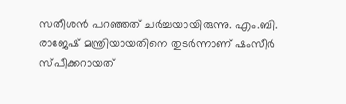സതീശന്‍ പറഞ്ഞത് ചര്‍ച്ചയായിരുന്നു. എം.ബി. രാജേഷ് മന്ത്രിയായതിനെ തുടര്‍ന്നാണ് ഷംസീര്‍ സ്പീക്കറായത്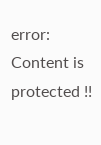error: Content is protected !!